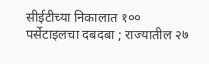सीईटीच्या निकालात १०० पर्सेटाइलचा दबदबा ; राज्यातील २७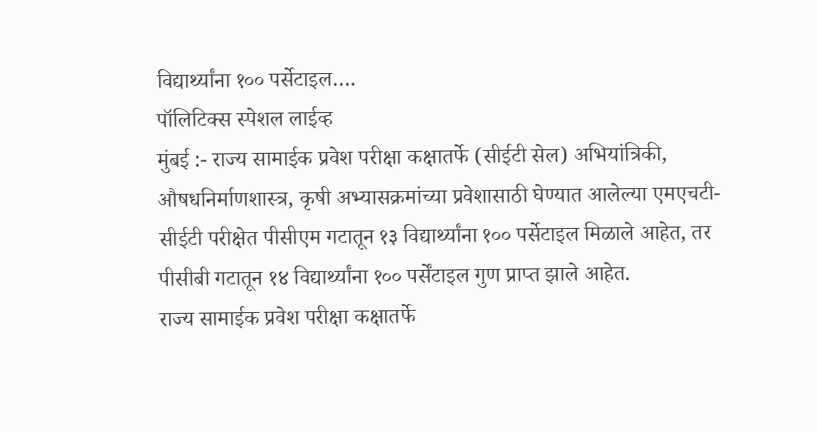विद्यार्थ्यांना १०० पर्सेटाइल….
पॉलिटिक्स स्पेशल लाईव्ह
मुंबई :- राज्य सामाईक प्रवेश परीक्षा कक्षातर्फे (सीईटी सेल) अभियांत्रिकी, औषधनिर्माणशास्त्र, कृषी अभ्यासक्रमांच्या प्रवेशासाठी घेण्यात आलेल्या एमएचटी-सीईटी परीक्षेत पीसीएम गटातून १३ विद्यार्थ्यांना १०० पर्सेटाइल मिळाले आहेत, तर पीसीबी गटातून १४ विद्यार्थ्यांना १०० पर्सेंटाइल गुण प्राप्त झाले आहेत.
राज्य सामाईक प्रवेश परीक्षा कक्षातर्फे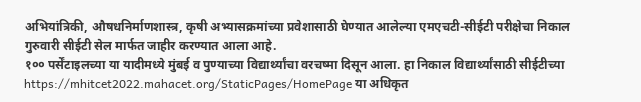अभियांत्रिकी, औषधनिर्माणशास्त्र, कृषी अभ्यासक्रमांच्या प्रवेशासाठी घेण्यात आलेल्या एमएचटी-सीईटी परीक्षेचा निकाल गुरुवारी सीईटी सेल मार्फत जाहीर करण्यात आला आहे.
१०० पर्सेंटाइलच्या या यादीमध्ये मुंबई व पुण्याच्या विद्यार्थ्यांचा वरचष्मा दिसून आला. हा निकाल विद्यार्थ्यांसाठी सीईटीच्या https://mhitcet2022.mahacet.org/StaticPages/HomePage या अधिकृत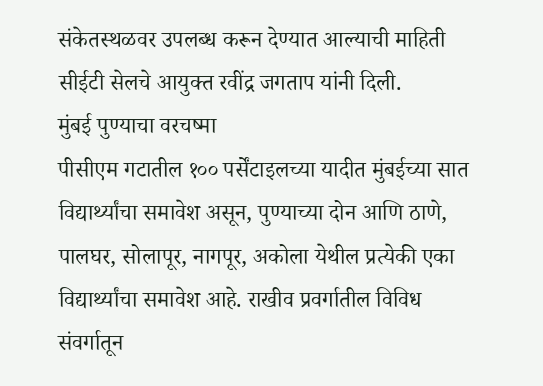संकेतस्थळवर उपलब्ध करून देण्यात आल्याची माहिती सीईटी सेलचे आयुक्त रवींद्र जगताप यांनी दिली.
मुंबई पुण्याचा वरचष्मा
पीसीएम गटातील १०० पर्सेंटाइलच्या यादीत मुंबईच्या सात विद्यार्थ्यांचा समावेश असून, पुण्याच्या दोन आणि ठाणे, पालघर, सोलापूर, नागपूर, अकोला येथील प्रत्येकी एका विद्यार्थ्यांचा समावेश आहे. राखीव प्रवर्गातील विविध संवर्गातून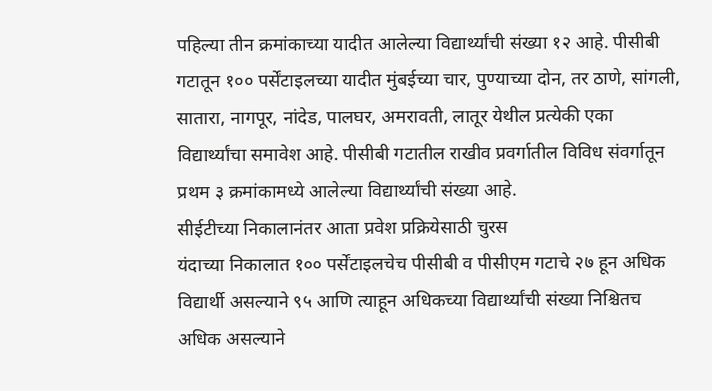पहिल्या तीन क्रमांकाच्या यादीत आलेल्या विद्यार्थ्यांची संख्या १२ आहे. पीसीबी गटातून १०० पर्सेंटाइलच्या यादीत मुंबईच्या चार, पुण्याच्या दोन, तर ठाणे, सांगली, सातारा, नागपूर, नांदेड, पालघर, अमरावती, लातूर येथील प्रत्येकी एका विद्यार्थ्यांचा समावेश आहे. पीसीबी गटातील राखीव प्रवर्गातील विविध संवर्गातून प्रथम ३ क्रमांकामध्ये आलेल्या विद्यार्थ्यांची संख्या आहे.
सीईटीच्या निकालानंतर आता प्रवेश प्रक्रियेसाठी चुरस
यंदाच्या निकालात १०० पर्सेंटाइलचेच पीसीबी व पीसीएम गटाचे २७ हून अधिक विद्यार्थी असल्याने ९५ आणि त्याहून अधिकच्या विद्यार्थ्यांची संख्या निश्चितच अधिक असल्याने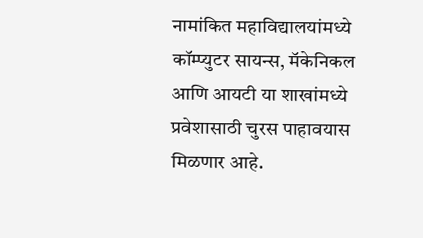नामांकित महाविद्यालयांमध्ये कॉम्प्युटर सायन्स, मॅकेनिकल आणि आयटी या शाखांमध्ये प्रवेशासाठी चुरस पाहावयास मिळणार आहे.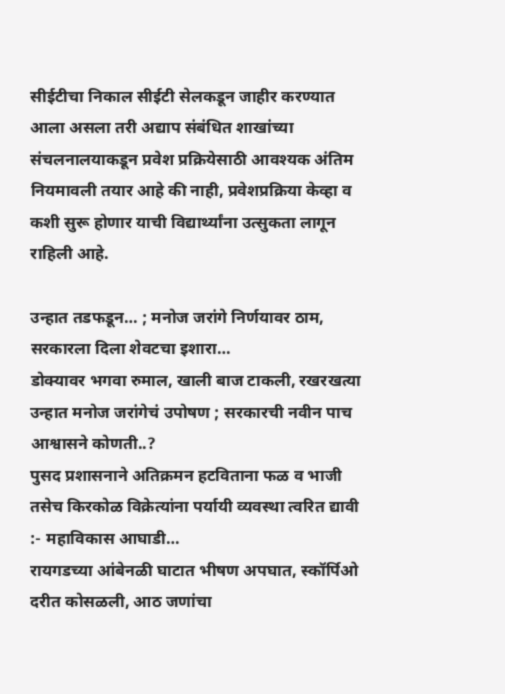सीईटीचा निकाल सीईटी सेलकडून जाहीर करण्यात आला असला तरी अद्याप संबंधित शाखांच्या संचलनालयाकडून प्रवेश प्रक्रियेसाठी आवश्यक अंतिम नियमावली तयार आहे की नाही, प्रवेशप्रक्रिया केव्हा व कशी सुरू होणार याची विद्यार्थ्यांना उत्सुकता लागून राहिली आहे.

उन्हात तडफडून… ; मनोज जरांगे निर्णयावर ठाम, सरकारला दिला शेवटचा इशारा…
डोक्यावर भगवा रुमाल, खाली बाज टाकली, रखरखत्या उन्हात मनोज जरांगेचं उपोषण ; सरकारची नवीन पाच आश्वासने कोणती..?
पुसद प्रशासनाने अतिक्रमन हटविताना फळ व भाजी तसेच किरकोळ विक्रेत्यांना पर्यायी व्यवस्था त्वरित द्यावी :- महाविकास आघाडी…
रायगडच्या आंबेनळी घाटात भीषण अपघात, स्कॉर्पिओ दरीत कोसळली, आठ जणांचा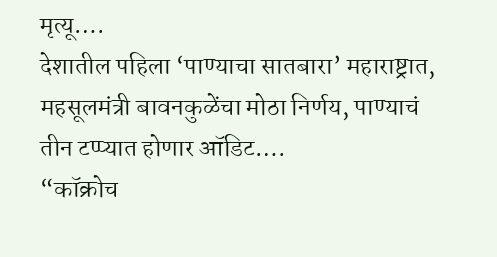मृत्यू….
देशातील पहिला ‘पाण्याचा सातबारा’ महाराष्ट्रात, महसूलमंत्री बावनकुळेंचा मोठा निर्णय, पाण्याचं तीन टप्प्यात होणार ऑडिट….
“कॉक्रोच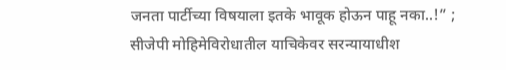जनता पार्टीच्या विषयाला इतके भावूक होऊन पाहू नका..!” ; सीजेपी मोहिमेविरोधातील याचिकेवर सरन्यायाधीश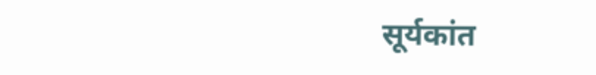सूर्यकांत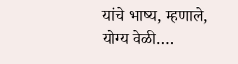यांचे भाष्य, म्हणाले, योग्य वेळी….